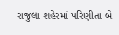રાજુલા શહેરમાં પરિણીતા બે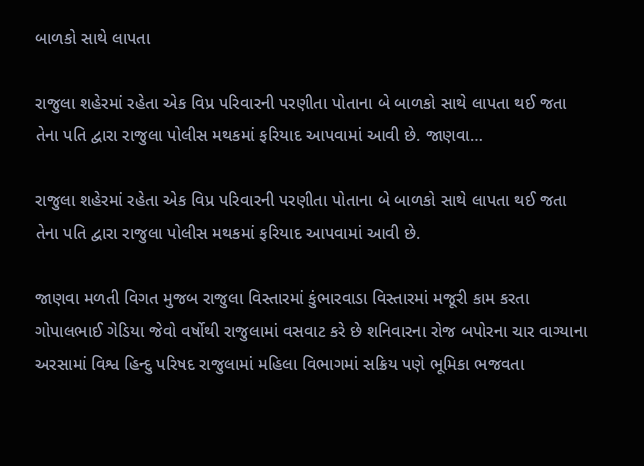બાળકો સાથે લાપતા

રાજુલા શહેરમાં રહેતા એક વિપ્ર પરિવારની પરણીતા પોતાના બે બાળકો સાથે લાપતા થઈ જતા તેના પતિ દ્વારા રાજુલા પોલીસ મથકમાં ફરિયાદ આપવામાં આવી છે. જાણવા…

રાજુલા શહેરમાં રહેતા એક વિપ્ર પરિવારની પરણીતા પોતાના બે બાળકો સાથે લાપતા થઈ જતા તેના પતિ દ્વારા રાજુલા પોલીસ મથકમાં ફરિયાદ આપવામાં આવી છે.

જાણવા મળતી વિગત મુજબ રાજુલા વિસ્તારમાં કુંભારવાડા વિસ્તારમાં મજૂરી કામ કરતા ગોપાલભાઈ ગેડિયા જેવો વર્ષોથી રાજુલામાં વસવાટ કરે છે શનિવારના રોજ બપોરના ચાર વાગ્યાના અરસામાં વિશ્વ હિન્દુ પરિષદ રાજુલામાં મહિલા વિભાગમાં સક્રિય પણે ભૂમિકા ભજવતા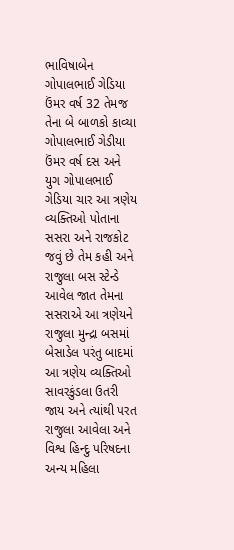ભાવિષાબેન ગોપાલભાઈ ગેડિયા ઉંમર વર્ષ 32 તેમજ તેના બે બાળકો કાવ્યા ગોપાલભાઈ ગેડીયા ઉંમર વર્ષ દસ અને યુગ ગોપાલભાઈ ગેડિયા ચાર આ ત્રણેય વ્યક્તિઓ પોતાના સસરા અને રાજકોટ જવું છે તેમ કહી અને રાજુલા બસ સ્ટેન્ડે આવેલ જાત તેમના સસરાએ આ ત્રણેયને રાજુલા મુન્દ્રા બસમાં બેસાડેલ પરંતુ બાદમાં આ ત્રણેય વ્યક્તિઓ સાવરકુંડલા ઉતરી જાય અને ત્યાંથી પરત રાજુલા આવેલા અને વિશ્વ હિન્દુ પરિષદના અન્ય મહિલા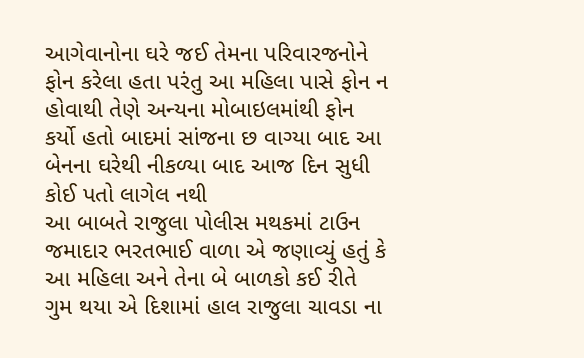આગેવાનોના ઘરે જઈ તેમના પરિવારજનોને ફોન કરેલા હતા પરંતુ આ મહિલા પાસે ફોન ન હોવાથી તેણે અન્યના મોબાઇલમાંથી ફોન કર્યો હતો બાદમાં સાંજના છ વાગ્યા બાદ આ બેનના ઘરેથી નીકળ્યા બાદ આજ દિન સુધી કોઈ પતો લાગેલ નથી
આ બાબતે રાજુલા પોલીસ મથકમાં ટાઉન જમાદાર ભરતભાઈ વાળા એ જણાવ્યું હતું કે આ મહિલા અને તેના બે બાળકો કઈ રીતે ગુમ થયા એ દિશામાં હાલ રાજુલા ચાવડા ના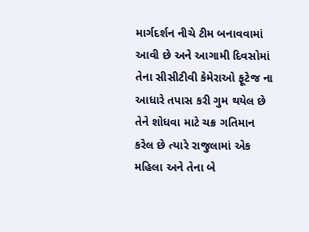માર્ગદર્શન નીચે ટીમ બનાવવામાં આવી છે અને આગામી દિવસોમાં તેના સીસીટીવી કેમેરાઓ ફૂટેજ ના આધારે તપાસ કરી ગુમ થયેલ છે તેને શોધવા માટે ચક્ર ગતિમાન કરેલ છે ત્યારે રાજુલામાં એક મહિલા અને તેના બે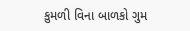કુમળી વિના બાળકો ગુમ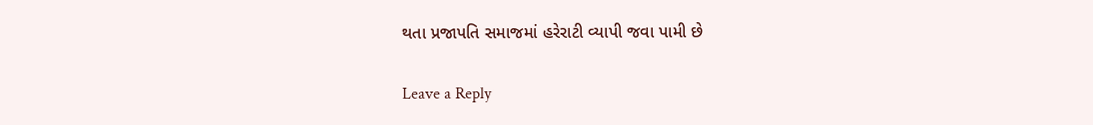થતા પ્રજાપતિ સમાજમાં હરેરાટી વ્યાપી જવા પામી છે

Leave a Reply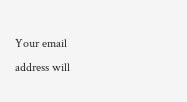Your email address will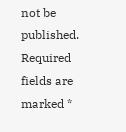not be published. Required fields are marked *